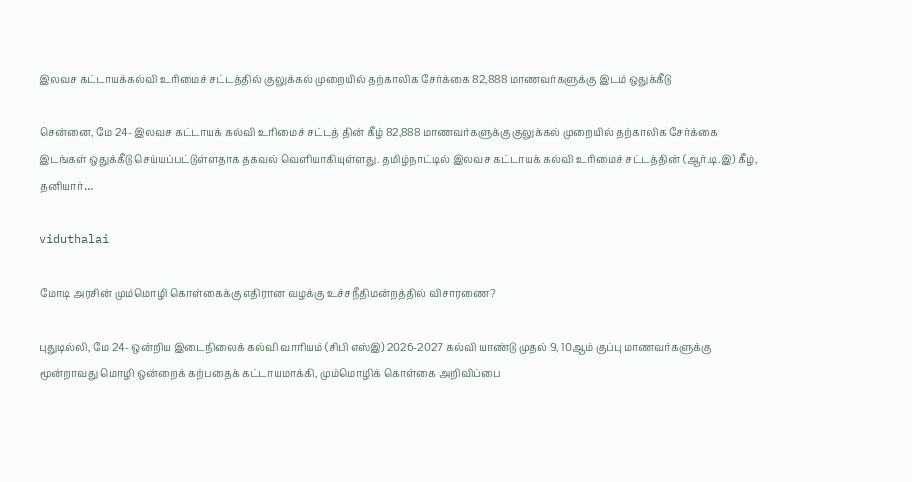இலவச கட்டாயக்கல்வி உரிமைச் சட்டத்தில் குலுக்கல் முறையில் தற்காலிக சேர்க்கை 82,888 மாணவர்களுக்கு இடம் ஒதுக்கீடு

சென்னை, மே 24- இலவச கட்டாயக் கல்வி உரிமைச் சட்டத் தின் கீழ் 82,888 மாணவர்களுக்கு குலுக்கல் முறையில் தற்காலிக சேர்க்கை இடங்கள் ஒதுக்கீடு செய்யப்பட்டுள்ளதாக தகவல் வெளியாகியுள்ளது. தமிழ்நாட்டில் இலவச கட்டாயக் கல்வி உரிமைச் சட்டத்தின் (ஆர்.டி.இ) கீழ், தனியார்…

viduthalai

மோடி அரசின் மும்மொழி கொள்கைக்கு எதிரான வழக்கு உச்சநீதிமன்றத்தில் விசாரணை?

புதுடில்லி, மே 24- ஒன்றிய இடைநிலைக் கல்வி வாரியம் (சிபி எஸ்இ) 2026-2027 கல்வி யாண்டு முதல் 9, 10ஆம் குப்பு மாணவர்களுக்கு மூன்றாவது மொழி ஒன்றைக் கற்பதைக் கட்டாயமாக்கி, மும்மொழிக் கொள்கை அறிவிப்பை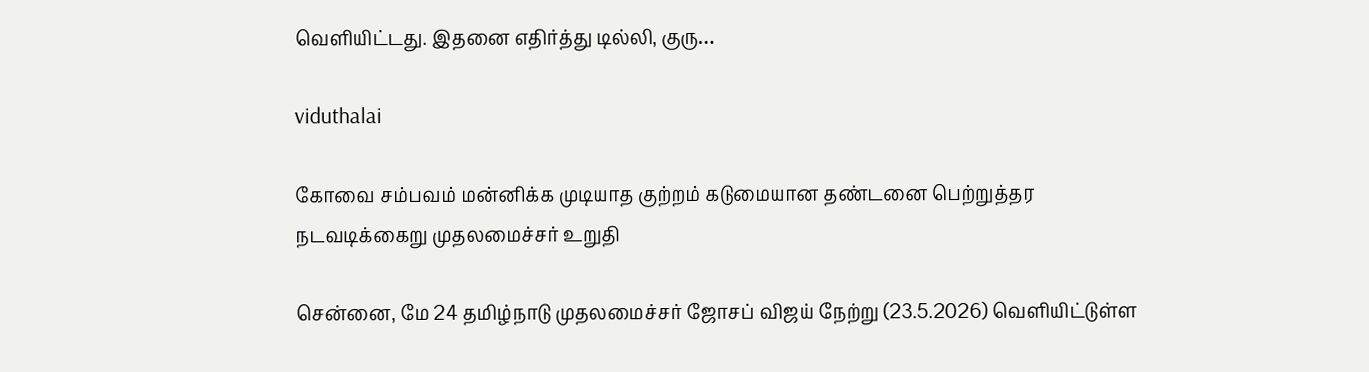வெளியிட்டது. இதனை எதிர்த்து டில்லி, குரு…

viduthalai

கோவை சம்பவம் மன்னிக்க முடியாத குற்றம் கடுமையான தண்டனை பெற்றுத்தர நடவடிக்கைறு முதலமைச்சர் உறுதி

சென்னை, மே 24 தமிழ்நாடு முதலமைச்சர் ஜோசப் விஜய் நேற்று (23.5.2026) வெளியிட்டுள்ள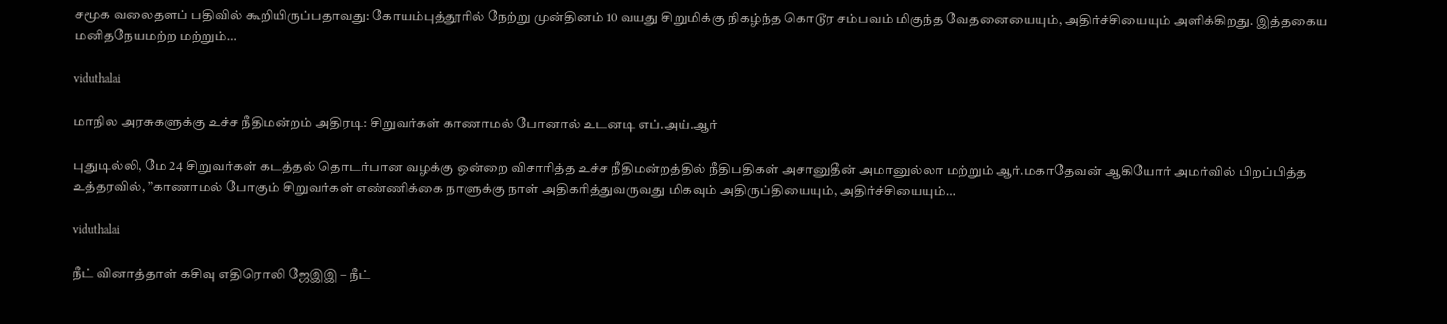சமூக வலைதளப் பதிவில் கூறியிருப்பதாவது: கோயம்புத்தூரில் நேற்று முன்தினம் 10 வயது சிறுமிக்கு நிகழ்ந்த கொடூர சம்பவம் மிகுந்த வேதனையையும், அதிர்ச்சியையும் அளிக்கிறது. இத்தகைய மனிதநேயமற்ற மற்றும்…

viduthalai

மாநில அரசுகளுக்கு உச்ச நீதிமன்றம் அதிரடி: சிறுவர்கள் காணாமல் போனால் உடனடி எப்.அய்.ஆர்

புதுடில்லி, மே 24 சிறுவர்கள் கடத்தல் தொடர்பான வழக்கு ஒன்றை விசாரித்த உச்ச நீதிமன்றத்தில் நீதிபதிகள் அசானுதீன் அமானுல்லா மற்றும் ஆர்.மகாதேவன் ஆகியோர் அமர்வில் பிறப்பித்த உத்தரவில், ”காணாமல் போகும் சிறுவர்கள் எண்ணிக்கை நாளுக்கு நாள் அதிகரித்துவருவது மிகவும் அதிருப்தியையும், அதிர்ச்சியையும்…

viduthalai

நீட் வினாத்தாள் கசிவு எதிரொலி ஜேஇஇ – நீட்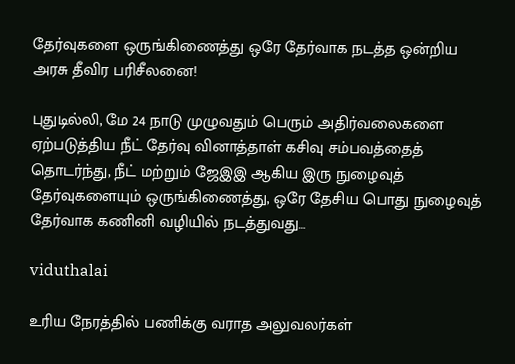தேர்வுகளை ஒருங்கிணைத்து ஒரே தேர்வாக நடத்த ஒன்றிய அரசு தீவிர பரிசீலனை!

புதுடில்லி, மே 24 நாடு முழுவதும் பெரும் அதிர்வலைகளை ஏற்படுத்திய நீட் தேர்வு வினாத்தாள் கசிவு சம்பவத்தைத் தொடர்ந்து, நீட் மற்றும் ஜேஇஇ ஆகிய இரு நுழைவுத் தேர்வுகளையும் ஒருங்கிணைத்து, ஒரே தேசிய பொது நுழைவுத் தேர்வாக கணினி வழியில் நடத்துவது…

viduthalai

உரிய நேரத்தில் பணிக்கு வராத அலுவலர்கள்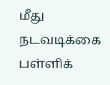மீது நடவடிக்கை பள்ளிக்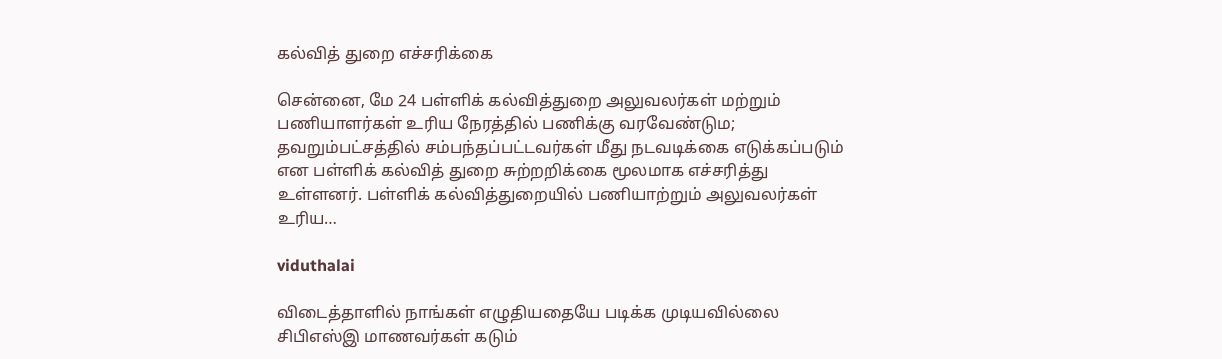கல்வித் துறை எச்சரிக்கை

சென்னை, மே 24 பள்ளிக் கல்வித்துறை அலுவலர்கள் மற்றும் பணியாளர்கள் உரிய நேரத்தில் பணிக்கு வரவேண்டும; தவறும்பட்சத்தில் சம்பந்தப்பட்டவர்கள் மீது நடவடிக்கை எடுக்கப்படும் என பள்ளிக் கல்வித் துறை சுற்றறிக்கை மூலமாக எச்சரித்து உள்ளனர். பள்ளிக் கல்வித்துறையில் பணியாற்றும் அலுவலர்கள் உரிய…

viduthalai

விடைத்தாளில் நாங்கள் எழுதியதையே படிக்க முடியவில்லை சிபிஎஸ்இ மாணவர்கள் கடும்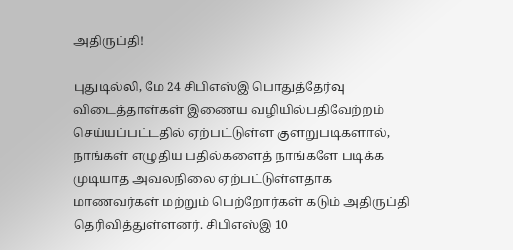அதிருப்தி!

புதுடில்லி, மே 24 சிபிஎஸ்இ பொதுத்தேர்வு விடைத்தாள்கள் இணைய வழியில்பதிவேற்றம் செய்யப்பட்டதில் ஏற்பட்டுள்ள குளறுபடிகளால், நாங்கள் எழுதிய பதில்களைத் நாங்களே படிக்க முடியாத அவலநிலை ஏற்பட்டுள்ளதாக மாணவர்கள் மற்றும் பெற்றோர்கள் கடும் அதிருப்தி தெரிவித்துள்ளனர். சிபிஎஸ்இ 10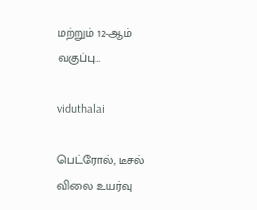மற்றும் 12-ஆம் வகுப்பு…

viduthalai

பெட்ரோல், டீசல் விலை உயர்வு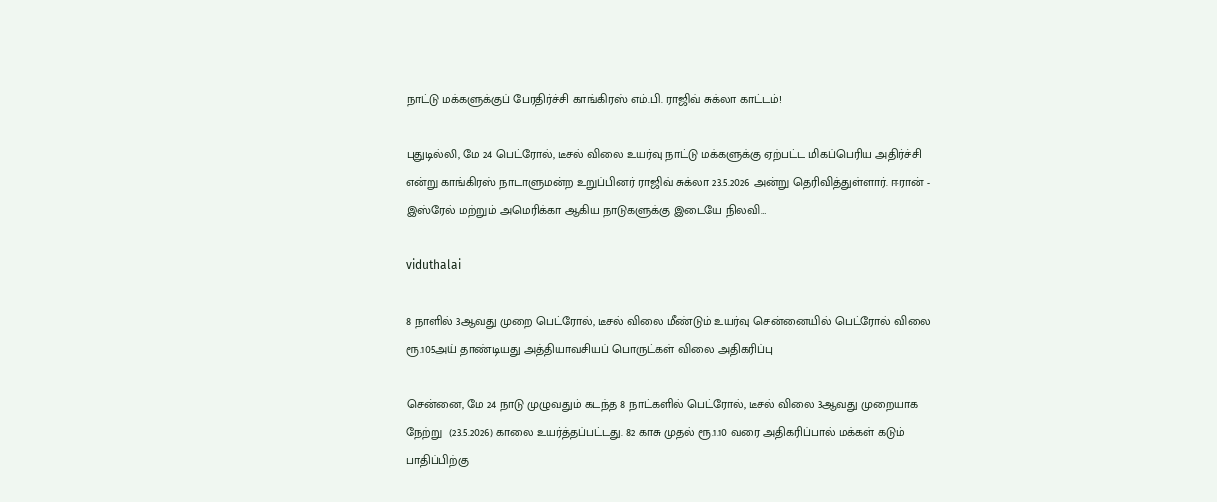நாட்டு மக்களுக்குப் பேரதிர்ச்சி காங்கிரஸ் எம்.பி. ராஜிவ் சுக்லா காட்டம்!

புதுடில்லி, மே 24 பெட்ரோல், டீசல் விலை உயர்வு நாட்டு மக்களுக்கு ஏற்பட்ட மிகப்பெரிய அதிர்ச்சி என்று காங்கிரஸ் நாடாளுமன்ற உறுப்பினர் ராஜிவ் சுக்லா 23.5.2026 அன்று தெரிவித்துள்ளார். ஈரான் - இஸ்ரேல் மற்றும் அமெரிக்கா ஆகிய நாடுகளுக்கு இடையே நிலவி…

viduthalai

8 நாளில் 3ஆவது முறை பெட்ரோல், டீசல் விலை மீண்டும் உயர்வு சென்னையில் பெட்ரோல் விலை ரூ.105அய் தாண்டியது அத்தியாவசியப் பொருட்கள் விலை அதிகரிப்பு

சென்னை, மே 24 நாடு முழுவதும் கடந்த 8 நாட்களில் பெட்ரோல், டீசல் விலை 3ஆவது முறையாக நேற்று  (23.5.2026) காலை உயர்த்தப்பட்டது. 82 காசு முதல் ரூ.1.10 வரை அதிகரிப்பால் மக்கள் கடும் பாதிப்பிற்கு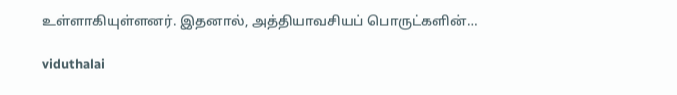உள்ளாகியுள்ளனர். இதனால், அத்தியாவசியப் பொருட்களின்…

viduthalai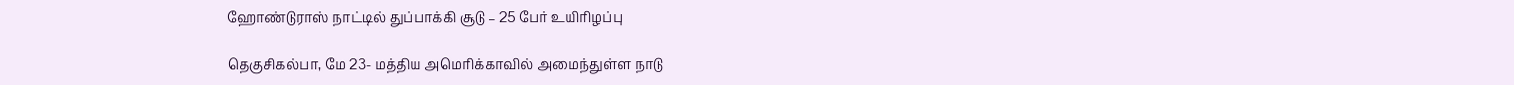ஹோண்டுராஸ் நாட்டில் துப்பாக்கி சூடு – 25 பேர் உயிரிழப்பு

தெகுசிகல்பா, மே 23- மத்திய அமெரிக்காவில் அமைந்துள்ள நாடு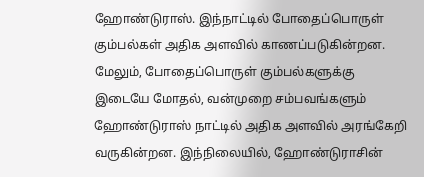ஹோண்டுராஸ். இந்நாட்டில் போதைப்பொருள் கும்பல்கள் அதிக அளவில் காணப்படுகின்றன. மேலும், போதைப்பொருள் கும்பல்களுக்கு இடையே மோதல், வன்முறை சம்பவங்களும் ஹோண்டுராஸ் நாட்டில் அதிக அளவில் அரங்கேறி வருகின்றன. இந்நிலையில், ஹோண்டுராசின்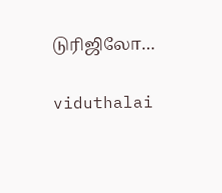டுரிஜிலோ…

viduthalai